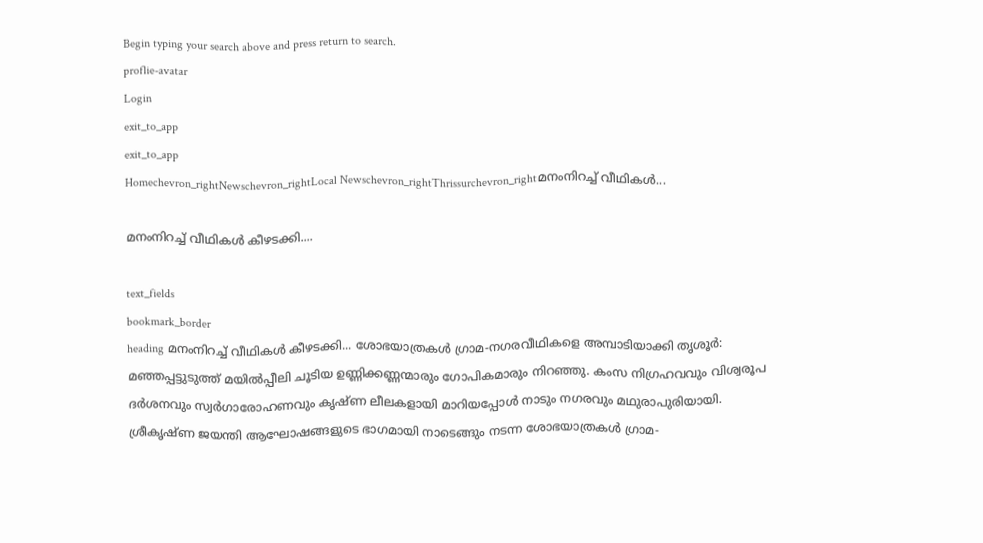Begin typing your search above and press return to search.
proflie-avatar
Login
exit_to_app
exit_to_app
Homechevron_rightNewschevron_rightLocal Newschevron_rightThrissurchevron_rightമനംനിറച്ച് വീഥികൾ...

മനംനിറച്ച് വീഥികൾ കീഴടക്കി....

text_fields
bookmark_border
heading മനംനിറച്ച് വീഥികൾ കീഴടക്കി... ശോഭയാത്രകള്‍ ഗ്രാമ-നഗരവീഥികളെ അമ്പാടിയാക്കി തൃശൂര്‍: മഞ്ഞപ്പട്ടുടുത്ത് മയില്‍പ്പീലി ചൂടിയ ഉണ്ണിക്കണ്ണന്മാരും ഗോപികമാരും നിറഞ്ഞു. കംസ നിഗ്രഹവവും വിശ്വരൂപ ദര്‍ശനവും സ്വര്‍ഗാരോഹണവും കൃഷ്ണ ലീലകളായി മാറിയപ്പോള്‍ നാടും നഗരവും മഥുരാപുരിയായി. ശ്രീകൃഷ്ണ ജയന്തി ആഘോഷങ്ങളുടെ ഭാഗമായി നാടെങ്ങും നടന്ന ശോഭയാത്രകള്‍ ഗ്രാമ-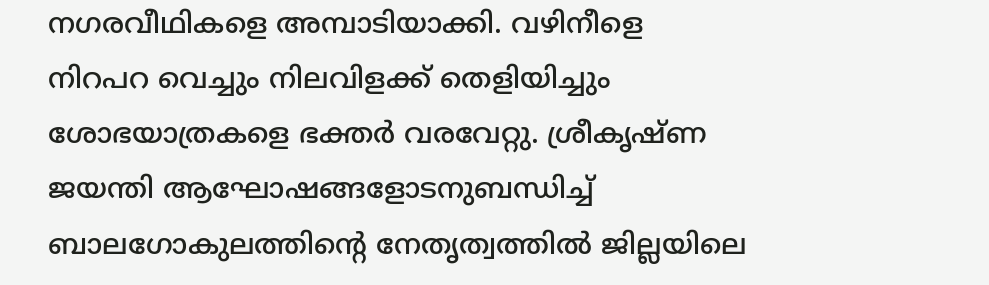നഗരവീഥികളെ അമ്പാടിയാക്കി. വഴിനീളെ നിറപറ വെച്ചും നിലവിളക്ക് തെളിയിച്ചും ശോഭയാത്രകളെ ഭക്തര്‍ വരവേറ്റു. ശ്രീകൃഷ്ണ ജയന്തി ആഘോഷങ്ങളോടനുബന്ധിച്ച് ബാലഗോകുലത്തിന്റെ നേതൃത്വത്തില്‍ ജില്ലയിലെ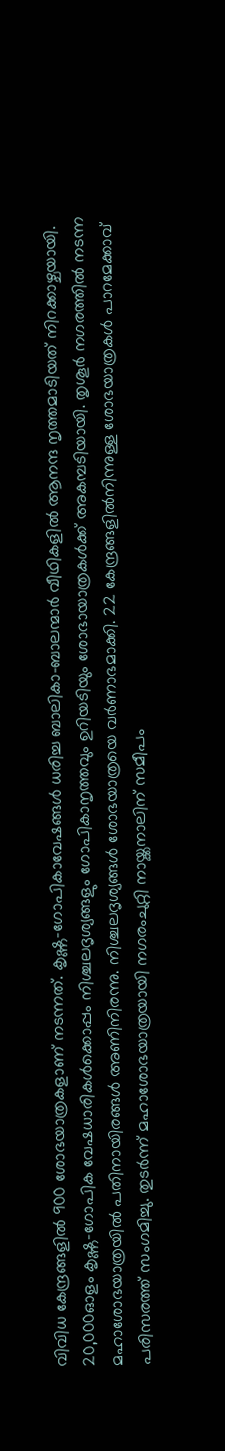വിവിധ കേന്ദ്രങ്ങളില്‍ 900 ശോഭയാത്രകളാണ് നടന്നത്. കൃഷ്ണ-ഗോപികാവേഷങ്ങള്‍ ധരിച്ച ബാലികാ-ബാലന്മാര്‍ വീഥികളില്‍ ആനന്ദ നൃത്തമാടിയത് നിറക്കാഴ്ചയായി. 20,000ഓളം കൃഷ്ണ-ഗോപിക വേഷധാരികള്‍ക്കൊപ്പം നിശ്ചലദൃശ്യങ്ങളും ഗോപികാനൃത്തവും ഉറിയടിയും ശോഭായാത്രകള്‍ക്ക് അകമ്പടിയായി. തൃശൂര്‍ നഗരത്തില്‍ നടന്ന മഹാശോഭയാത്രയില്‍ പതിനായിരങ്ങള്‍ അണിനിരന്നു. നിശ്ചലദൃശ്യങ്ങള്‍ ശോഭയാത്രയെ വര്‍ണാഭമാക്കി. 22 കേന്ദ്രങ്ങളില്‍നിന്നുള്ള ശോഭയാത്രകള്‍ പാറമേക്കാവ് പരിസരത്ത് സംഗമിച്ചു. തുടര്‍ന്ന് മഹാശോഭയാത്രയായി നഗരംചുറ്റി നായ്ക്കനാലിന് സമീപം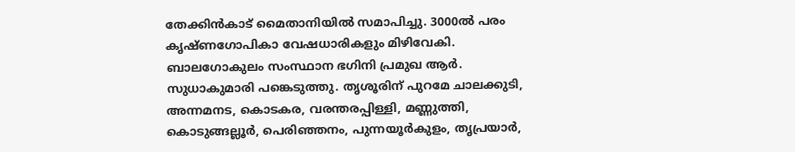തേക്കിന്‍കാട് മൈതാനിയില്‍ സമാപിച്ചു. 3000ല്‍ പരം കൃഷ്ണഗോപികാ വേഷധാരികളും മിഴിവേകി. ബാലഗോകുലം സംസ്ഥാന ഭഗിനി പ്രമുഖ ആര്‍. സുധാകുമാരി പങ്കെടുത്തു. തൃശൂരിന് പുറമേ ചാലക്കുടി, അന്നമനട, കൊടകര, വരന്തരപ്പിള്ളി, മണ്ണുത്തി, കൊടുങ്ങല്ലൂര്‍, പെരിഞ്ഞനം, പുന്നയൂര്‍കുളം, തൃപ്രയാര്‍,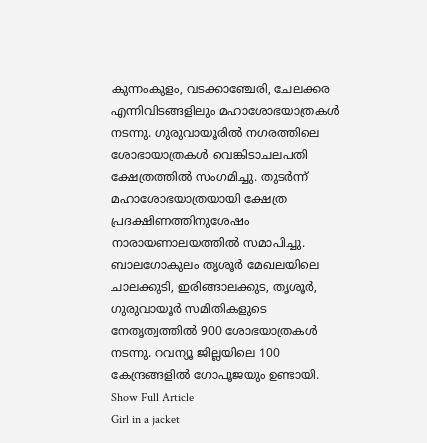കുന്നംകുളം, വടക്കാഞ്ചേരി, ചേലക്കര എന്നിവിടങ്ങളിലും മഹാശോഭയാത്രകള്‍ നടന്നു. ഗുരുവായൂരില്‍ നഗരത്തിലെ ശോഭായാത്രകള്‍ വെങ്കിടാചലപതി ക്ഷേത്രത്തില്‍ സംഗമിച്ചു. തുടര്‍ന്ന് മഹാശോഭയാത്രയായി ക്ഷേത്ര പ്രദക്ഷിണത്തിനുശേഷം നാരായണാലയത്തില്‍ സമാപിച്ചു. ബാലഗോകുലം തൃശൂര്‍ മേഖലയിലെ ചാലക്കുടി, ഇരിങ്ങാലക്കുട, തൃശൂര്‍, ഗുരുവായൂര്‍ സമിതികളുടെ നേതൃത്വത്തില്‍ 900 ശോഭയാത്രകള്‍ നടന്നു. റവന്യൂ ജില്ലയിലെ 100 കേന്ദ്രങ്ങളില്‍ ഗോപൂജയും ഉണ്ടായി.
Show Full Article
Girl in a jacket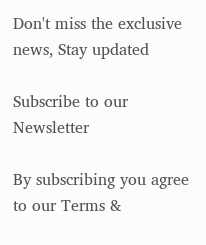Don't miss the exclusive news, Stay updated

Subscribe to our Newsletter

By subscribing you agree to our Terms &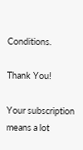Conditions.

Thank You!

Your subscription means a lot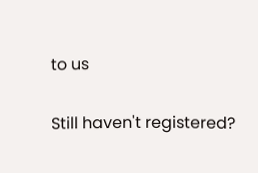to us

Still haven't registered?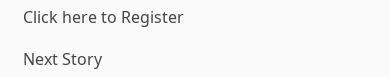Click here to Register

Next Story